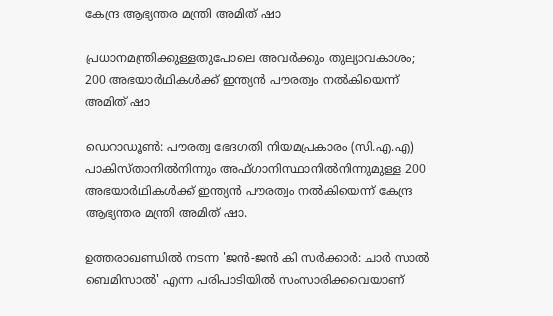കേന്ദ്ര ആഭ്യന്തര മന്ത്രി അമിത് ഷാ

പ്രധാനമന്ത്രിക്കുള്ളതുപോലെ അവർക്കും തുല്യാവകാശം; 200 അഭയാർഥികൾക്ക് ഇന്ത്യൻ പൗരത്വം നൽകിയെന്ന് അമിത് ഷാ

ഡെറാഡൂൺ: പൗരത്വ ഭേദഗതി നിയമപ്രകാരം (സി.എ.എ) പാകിസ്താനിൽനിന്നും അഫ്ഗാനിസ്ഥാനിൽനിന്നുമുള്ള 200 അഭയാർഥികൾക്ക് ഇന്ത്യൻ പൗരത്വം നൽകിയെന്ന് കേന്ദ്ര ആഭ്യന്തര മന്ത്രി അമിത് ഷാ.

ഉത്തരാഖണ്ഡിൽ നടന്ന 'ജൻ-ജൻ കി സർക്കാർ: ചാർ സാൽ ബെമിസാൽ' എന്ന പരിപാടിയിൽ സംസാരിക്കവെയാണ്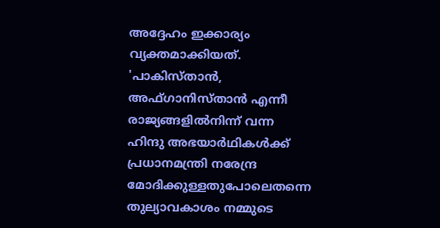അദ്ദേഹം ഇക്കാര്യം വ്യക്തമാക്കിയത്. 'പാകിസ്താൻ, അഫ്ഗാനിസ്താൻ എന്നീ രാജ്യങ്ങളിൽനിന്ന് വന്ന ഹിന്ദു അഭയാർഥികൾക്ക് പ്രധാനമന്ത്രി നരേന്ദ്ര മോദിക്കുള്ളതുപോലെതന്നെ തുല്യാവകാശം നമ്മുടെ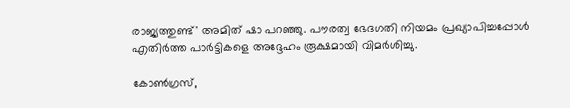രാജ്യത്തുണ്ട്' അമിത് ഷാ പറഞ്ഞു. പൗരത്വ ഭേദഗതി നിയമം പ്രഖ്യാപിച്ചപ്പോൾ എതിർത്ത പാർട്ടികളെ അദ്ദേഹം രൂക്ഷമായി വിമർശിച്ചു.

കോൺഗ്രസ്,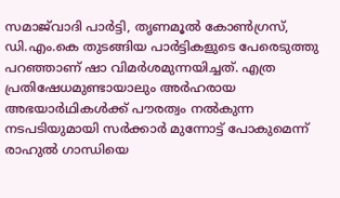സമാജ്‌വാദി പാർട്ടി, തൃണമൂൽ കോൺഗ്രസ്, ഡി.എം.കെ തുടങ്ങിയ പാർട്ടികളുടെ പേരെടുത്തു പറഞ്ഞാണ് ഷാ വിമർശമുന്നയിച്ചത്. എത്ര പ്രതിഷേധമുണ്ടായാലും അർഹരായ അഭയാർഥികൾക്ക് പൗരത്വം നൽകുന്ന നടപടിയുമായി സർക്കാർ മുന്നോട്ട് പോകുമെന്ന് രാഹുൽ ഗാന്ധിയെ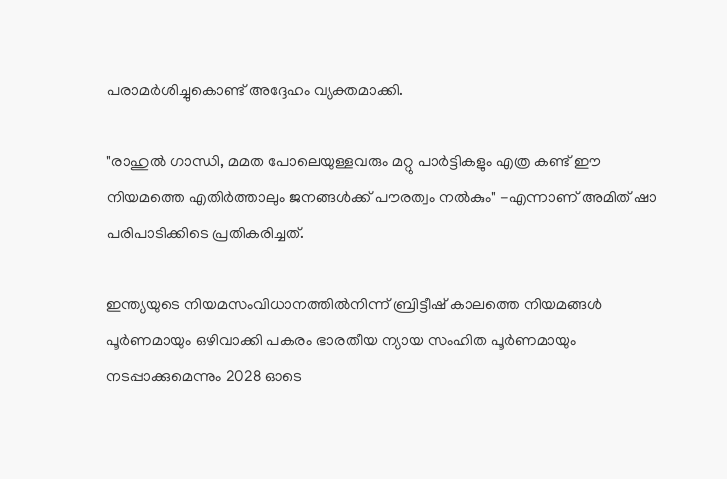പരാമർശിച്ചുകൊണ്ട് അദ്ദേഹം വ്യക്തമാക്കി.

"രാഹുൽ ഗാന്ധി, മമത പോലെയുള്ളവരും മറ്റു പാർട്ടികളും എത്ര കണ്ട് ഈ നിയമത്തെ എതിർത്താലും ജനങ്ങൾക്ക് പൗരത്വം നൽകും" -എന്നാണ് അമിത് ഷാ പരിപാടിക്കിടെ പ്രതികരിച്ചത്.

ഇന്ത്യയുടെ നിയമസംവിധാനത്തിൽനിന്ന് ബ്രിട്ടീഷ് കാലത്തെ നിയമങ്ങൾ പൂർണമായും ഒഴിവാക്കി പകരം ഭാരതീയ ന്യായ സംഹിത പൂർണമായും നടപ്പാക്കുമെന്നും 2028 ഓടെ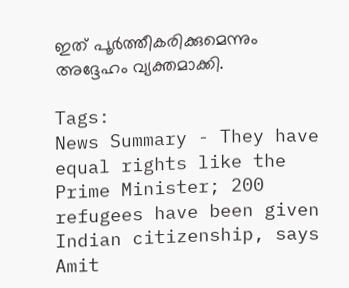ഇത് പൂർത്തീകരിക്കുമെന്നും അദ്ദേഹം വ്യക്തമാക്കി.

Tags:
News Summary - They have equal rights like the Prime Minister; 200 refugees have been given Indian citizenship, says Amit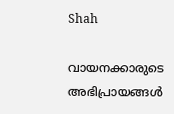Shah

വായനക്കാരുടെ അഭിപ്രായങ്ങള്‍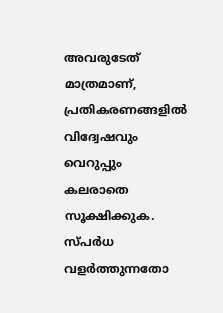അവരുടേത് മാത്രമാണ്, പ്രതികരണങ്ങളിൽ വിദ്വേഷവും വെറുപ്പും കലരാതെ സൂക്ഷിക്കുക. സ്പർധ വളർത്തുന്നതോ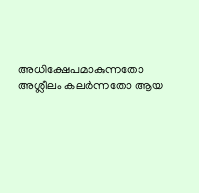അധിക്ഷേപമാകുന്നതോ അശ്ലീലം കലർന്നതോ ആയ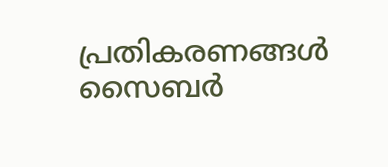പ്രതികരണങ്ങൾ സൈബർ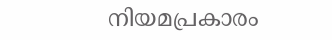നിയമപ്രകാരം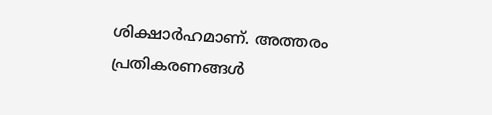ശിക്ഷാർഹമാണ്. അത്തരം പ്രതികരണങ്ങൾ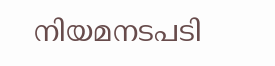നിയമനടപടി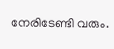നേരിടേണ്ടി വരും.